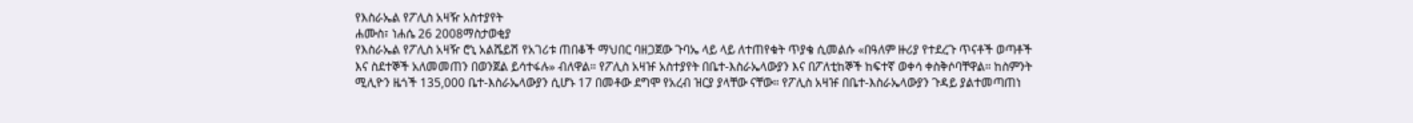የእስራኤል የፖሊስ አዛዥ አስተያየት
ሐሙስ፣ ነሐሴ 26 2008ማስታወቂያ
የእስራኤል የፖሊስ አዛዥ ሮኒ አልሼይሽ የአገሪቱ ጠበቆች ማህበር ባዘጋጀው ጉባኤ ላይ ላይ ለተጠየቁት ጥያቄ ሲመልሱ «በዓለም ዙሪያ የተደረጉ ጥናቶች ወጣቶች እና ስደተኞች አለመመጠን በወንጀል ይሳተፋሉ» ብለዋል። የፖሊስ አዛዡ አስተያየት በቤተ-እስራኤላውያን እና በፖለቲከኞች ከፍተኛ ወቀሳ ቀስቅሶባቸዋል። ከስምንት ሚሊዮን ዜጎች 135,000 ቤተ-እስራኤላውያን ሲሆኑ 17 በመቶው ደግሞ የአረብ ዝርያ ያላቸው ናቸው። የፖሊስ አዛዡ በቤተ-እስራኤላውያን ጉዳይ ያልተመጣጠነ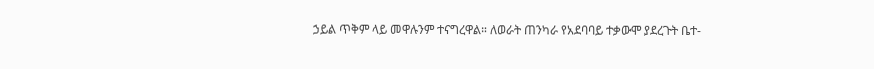ኃይል ጥቅም ላይ መዋሉንም ተናግረዋል። ለወራት ጠንካራ የአደባባይ ተቃውሞ ያደረጉት ቤተ-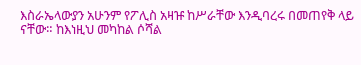እስራኤላውያን አሁንም የፖሊስ አዛዡ ከሥራቸው እንዲባረሩ በመጠየቅ ላይ ናቸው። ከእነዚህ መካከል ሶሻል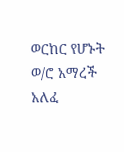ወርከር የሆኑት ወ/ሮ አማረች አለፈ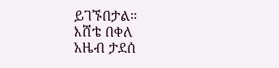ይገኙበታል።
እሸቴ በቀለ
አዜብ ታደሰ